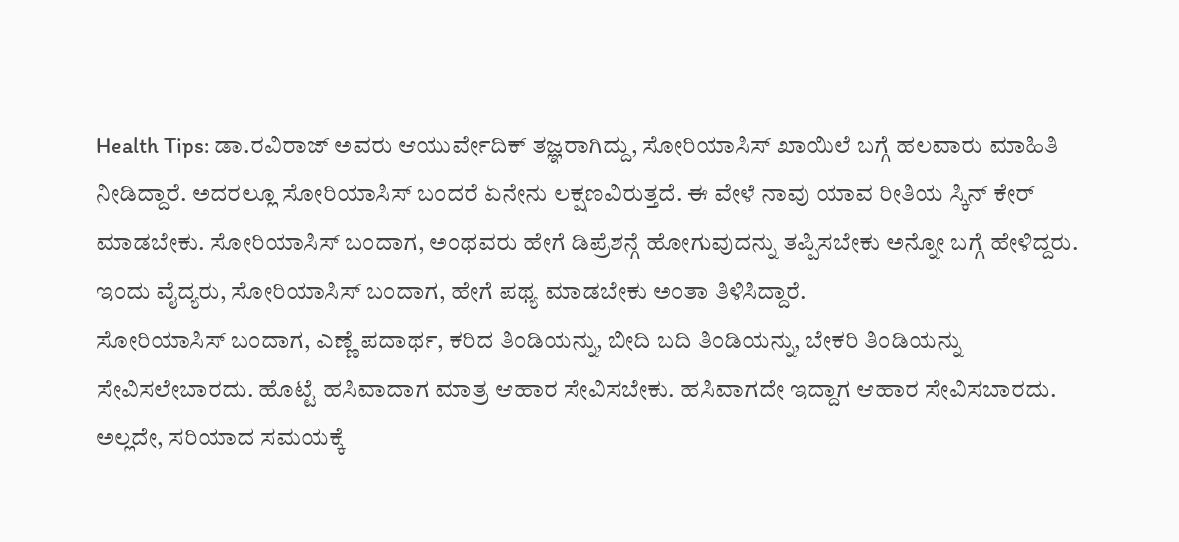Health Tips: ಡಾ.ರವಿರಾಜ್ ಅವರು ಆಯುರ್ವೇದಿಕ್ ತಜ್ಞರಾಗಿದ್ದು, ಸೋರಿಯಾಸಿಸ್ ಖಾಯಿಲೆ ಬಗ್ಗೆ ಹಲವಾರು ಮಾಹಿತಿ ನೀಡಿದ್ದಾರೆ. ಅದರಲ್ಲೂ ಸೋರಿಯಾಸಿಸ್ ಬಂದರೆ ಏನೇನು ಲಕ್ಷಣವಿರುತ್ತದೆ. ಈ ವೇಳೆ ನಾವು ಯಾವ ರೀತಿಯ ಸ್ಕಿನ್ ಕೇರ್ ಮಾಡಬೇಕು. ಸೋರಿಯಾಸಿಸ್ ಬಂದಾಗ, ಅಂಥವರು ಹೇಗೆ ಡಿಪ್ರೆಶನ್ಗೆ ಹೋಗುವುದನ್ನು ತಪ್ಪಿಸಬೇಕು ಅನ್ನೋ ಬಗ್ಗೆ ಹೇಳಿದ್ದರು. ಇಂದು ವೈದ್ಯರು, ಸೋರಿಯಾಸಿಸ್ ಬಂದಾಗ, ಹೇಗೆ ಪಥ್ಯ ಮಾಡಬೇಕು ಅಂತಾ ತಿಳಿಸಿದ್ದಾರೆ.
ಸೋರಿಯಾಸಿಸ್ ಬಂದಾಗ, ಎಣ್ಣೆ ಪದಾರ್ಥ, ಕರಿದ ತಿಂಡಿಯನ್ನು, ಬೀದಿ ಬದಿ ತಿಂಡಿಯನ್ನು, ಬೇಕರಿ ತಿಂಡಿಯನ್ನು ಸೇವಿಸಲೇಬಾರದು. ಹೊಟ್ಟೆ ಹಸಿವಾದಾಗ ಮಾತ್ರ ಆಹಾರ ಸೇವಿಸಬೇಕು. ಹಸಿವಾಗದೇ ಇದ್ದಾಗ ಆಹಾರ ಸೇವಿಸಬಾರದು. ಅಲ್ಲದೇ, ಸರಿಯಾದ ಸಮಯಕ್ಕೆ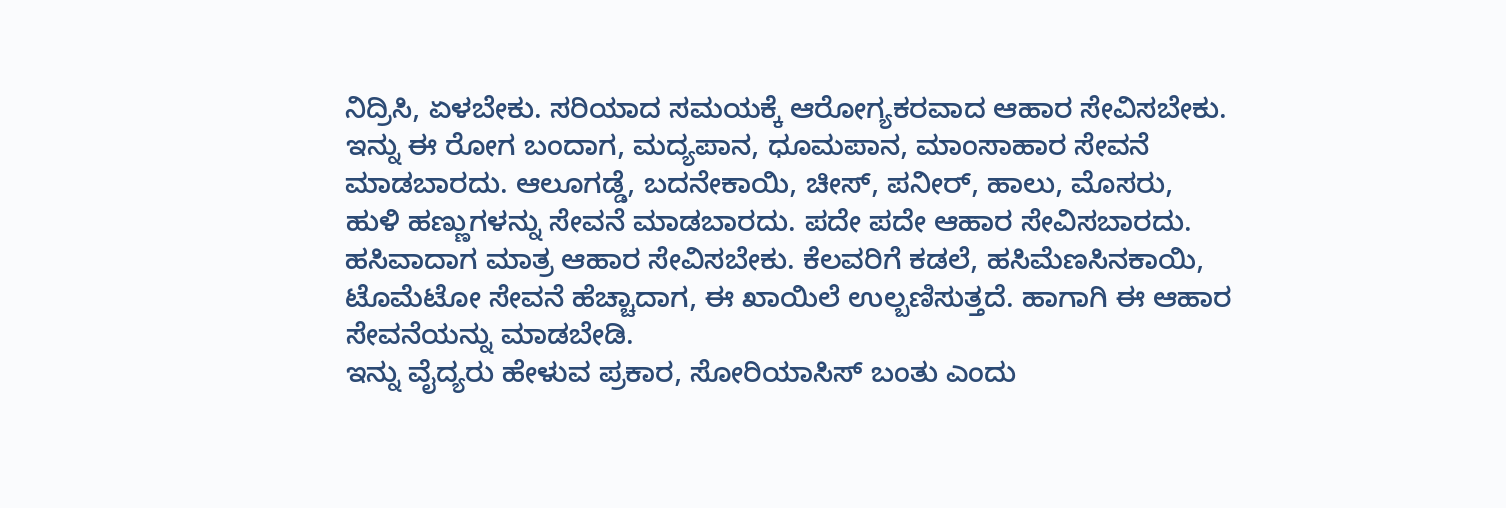ನಿದ್ರಿಸಿ, ಏಳಬೇಕು. ಸರಿಯಾದ ಸಮಯಕ್ಕೆ ಆರೋಗ್ಯಕರವಾದ ಆಹಾರ ಸೇವಿಸಬೇಕು.
ಇನ್ನು ಈ ರೋಗ ಬಂದಾಗ, ಮದ್ಯಪಾನ, ಧೂಮಪಾನ, ಮಾಂಸಾಹಾರ ಸೇವನೆ ಮಾಡಬಾರದು. ಆಲೂಗಡ್ಡೆ, ಬದನೇಕಾಯಿ, ಚೀಸ್, ಪನೀರ್, ಹಾಲು, ಮೊಸರು, ಹುಳಿ ಹಣ್ಣುಗಳನ್ನು ಸೇವನೆ ಮಾಡಬಾರದು. ಪದೇ ಪದೇ ಆಹಾರ ಸೇವಿಸಬಾರದು. ಹಸಿವಾದಾಗ ಮಾತ್ರ ಆಹಾರ ಸೇವಿಸಬೇಕು. ಕೆಲವರಿಗೆ ಕಡಲೆ, ಹಸಿಮೆಣಸಿನಕಾಯಿ, ಟೊಮೆಟೋ ಸೇವನೆ ಹೆಚ್ಚಾದಾಗ, ಈ ಖಾಯಿಲೆ ಉಲ್ಬಣಿಸುತ್ತದೆ. ಹಾಗಾಗಿ ಈ ಆಹಾರ ಸೇವನೆಯನ್ನು ಮಾಡಬೇಡಿ.
ಇನ್ನು ವೈದ್ಯರು ಹೇಳುವ ಪ್ರಕಾರ, ಸೋರಿಯಾಸಿಸ್ ಬಂತು ಎಂದು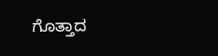ಗೊತ್ತಾದ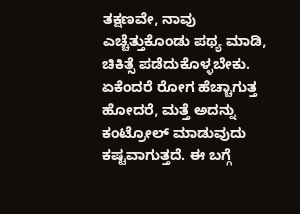ತಕ್ಷಣವೇ, ನಾವು ಎಚ್ಚೆತ್ತುಕೊಂಡು ಪಥ್ಯ ಮಾಡಿ, ಚಿಕಿತ್ಸೆ ಪಡೆದುಕೊಳ್ಳಬೇಕು. ಏಕೆಂದರೆ ರೋಗ ಹೆಚ್ಚಾಗುತ್ತ ಹೋದರೆ, ಮತ್ತೆ ಅದನ್ನು ಕಂಟ್ರೋಲ್ ಮಾಡುವುದು ಕಷ್ಟವಾಗುತ್ತದೆ. ಈ ಬಗ್ಗೆ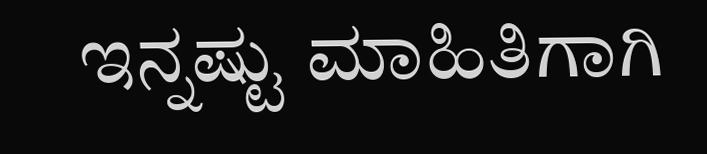ಇನ್ನಷ್ಟು ಮಾಹಿತಿಗಾಗಿ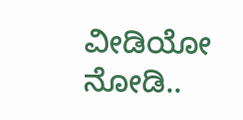ವೀಡಿಯೋ ನೋಡಿ..